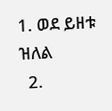1. ወደ ይዘቱ ዝለል
  2.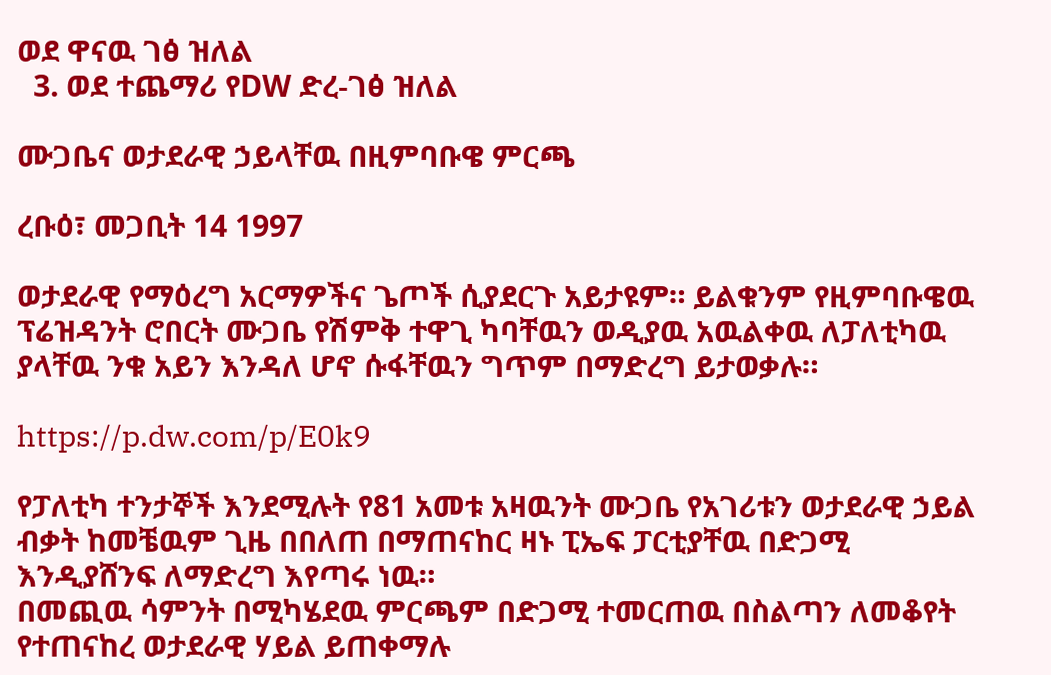ወደ ዋናዉ ገፅ ዝለል
  3. ወደ ተጨማሪ የDW ድረ-ገፅ ዝለል

ሙጋቤና ወታደራዊ ኃይላቸዉ በዚምባቡዌ ምርጫ

ረቡዕ፣ መጋቢት 14 1997

ወታደራዊ የማዕረግ አርማዎችና ጌጦች ሲያደርጉ አይታዩም። ይልቁንም የዚምባቡዌዉ ፕሬዝዳንት ሮበርት ሙጋቤ የሽምቅ ተዋጊ ካባቸዉን ወዲያዉ አዉልቀዉ ለፓለቲካዉ ያላቸዉ ንቁ አይን እንዳለ ሆኖ ሱፋቸዉን ግጥም በማድረግ ይታወቃሉ።

https://p.dw.com/p/E0k9

የፓለቲካ ተንታኞች እንደሚሉት የ81 አመቱ አዛዉንት ሙጋቤ የአገሪቱን ወታደራዊ ኃይል ብቃት ከመቼዉም ጊዜ በበለጠ በማጠናከር ዛኑ ፒኤፍ ፓርቲያቸዉ በድጋሚ እንዲያሸንፍ ለማድረግ እየጣሩ ነዉ።
በመጪዉ ሳምንት በሚካሄደዉ ምርጫም በድጋሚ ተመርጠዉ በስልጣን ለመቆየት የተጠናከረ ወታደራዊ ሃይል ይጠቀማሉ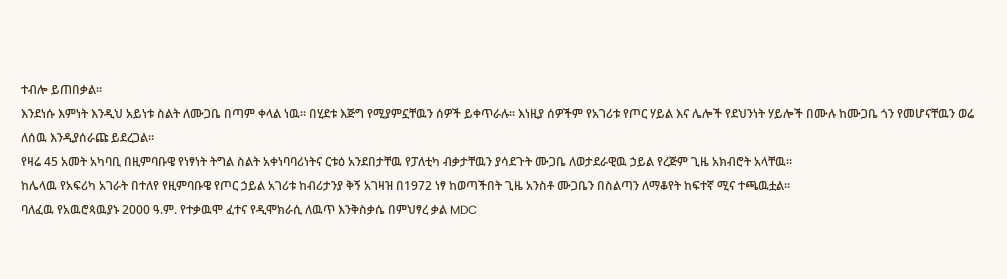ተብሎ ይጠበቃል።
እንደነሱ እምነት እንዲህ አይነቱ ስልት ለሙጋቤ በጣም ቀላል ነዉ። በሂደቱ እጅግ የሚያምኗቸዉን ሰዎች ይቀጥራሉ። እነዚያ ሰዎችም የአገሪቱ የጦር ሃይል እና ሌሎች የደህንነት ሃይሎች በሙሉ ከሙጋቤ ጎን የመሆናቸዉን ወሬ ለሰዉ እንዲያሰራጩ ይደረጋል።
የዛሬ 45 አመት አካባቢ በዚምባቡዌ የነፃነት ትግል ስልት አቀነባባሪነትና ርቱዕ አንደበታቸዉ የፓለቲካ ብቃታቸዉን ያሳደጉት ሙጋቤ ለወታደራዊዉ ኃይል የረጅም ጊዜ አክብሮት አላቸዉ።
ከሌላዉ የአፍሪካ አገራት በተለየ የዚምባቡዌ የጦር ኃይል አገሪቱ ከብሪታንያ ቅኝ አገዛዝ በ1972 ነፃ ከወጣችበት ጊዜ አንስቶ ሙጋቤን በስልጣን ለማቆየት ከፍተኛ ሚና ተጫዉቷል።
ባለፈዉ የአዉሮጳዉያኑ 2000 ዓ.ም. የተቃዉሞ ፈተና የዲሞክራሲ ለዉጥ እንቅስቃሴ በምህፃረ ቃል MDC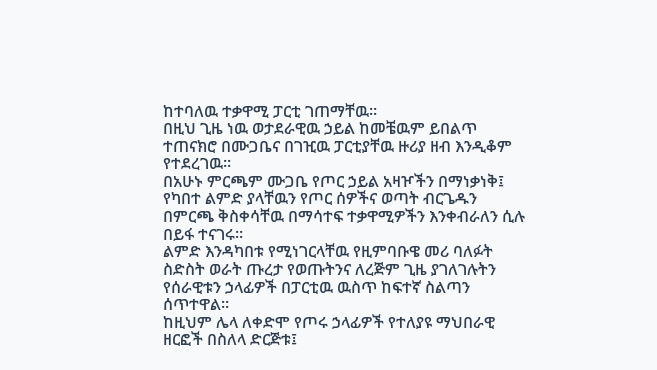ከተባለዉ ተቃዋሚ ፓርቲ ገጠማቸዉ።
በዚህ ጊዜ ነዉ ወታደራዊዉ ኃይል ከመቼዉም ይበልጥ ተጠናክሮ በሙጋቤና በገዢዉ ፓርቲያቸዉ ዙሪያ ዘብ እንዲቆም የተደረገዉ።
በአሁኑ ምርጫም ሙጋቤ የጦር ኃይል አዛዦችን በማነቃነቅ፤ የካበተ ልምድ ያላቸዉን የጦር ሰዎችና ወጣት ብርጌዱን በምርጫ ቅስቀሳቸዉ በማሳተፍ ተቃዋሚዎችን እንቀብራለን ሲሉ በይፋ ተናገሩ።
ልምድ እንዳካበቱ የሚነገርላቸዉ የዚምባቡዌ መሪ ባለፉት ስድስት ወራት ጡረታ የወጡትንና ለረጅም ጊዜ ያገለገሉትን የሰራዊቱን ኃላፊዎች በፓርቲዉ ዉስጥ ከፍተኛ ስልጣን ሰጥተዋል።
ከዚህም ሌላ ለቀድሞ የጦሩ ኃላፊዎች የተለያዩ ማህበራዊ ዘርፎች በስለላ ድርጅቱ፤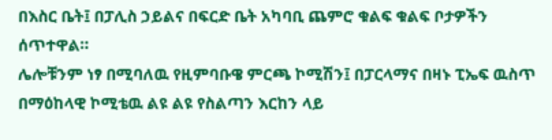በእስር ቤት፤ በፓሊስ ኃይልና በፍርድ ቤት አካባቢ ጨምሮ ቁልፍ ቁልፍ ቦታዎችን ሰጥተዋል።
ሌሎቹንም ነፃ በሚባለዉ የዚምባቡዌ ምርጫ ኮሚሽን፤ በፓርላማና በዛኑ ፒኤፍ ዉስጥ በማዕከላዊ ኮሚቴዉ ልዩ ልዩ የስልጣን እርከን ላይ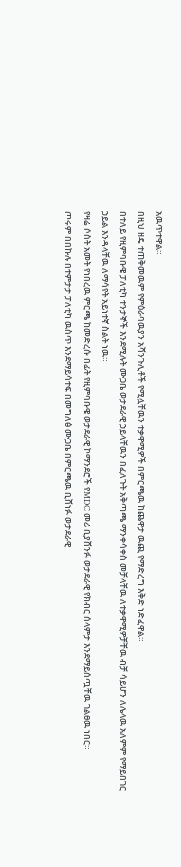አዉጥተዋል።
በዚህ ዘዴ ተጠቅመዉም የምዕራባዉያን አሻንጉሊቶች የሚሏቸዉን ተቃዋሚዎች በምርጫዉ ከጨዋታ ዉጪ የማድረግ እቅድ ነድፈዋል።
በተለይ የዚምባቡዌ ፓለቲካ ተንታኞች እንደሚሉት ሙጋቤ ወታደራዊ ኃይላቸዉን በፈለጉት አቅጣጫ ማንቀሳቀስ መቻላቸዉ ለተቃዋሚዎቻቸዉ ብቻ ሳይሆን ለሌላዉ አለምም የማይበገር ኃይል እንዳላቸዉ ለማሳየት አይነተኛ ስልት ነዉ።
የዛሬ ሶስት አመት የነበረዉ ምርጫ ከመድረሱ በፊት የዚምባቡዌ ወታደራዊ ኮማንደሮች የMDC መሪ ቢያሸንፉ ወታደራዊ የክብር ሰላምታ እንደማይሰጧቸዉ ገልፀዉ ነበር።
ጦሩም በበኩሉ በተምታታ ፓለቲካ ዉስጥ እንደማይሳተፍ በመግለፅ ሙጋቤ በምርጫዉ ቢሸነፉ ወታደራዊ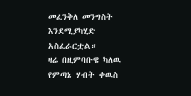መፈንቅለ መንግስት እንደሚያካሂድ አስፈራርቷል።
ዛሬ በዚምባቡዌ ካለዉ የምጣኔ ሃብት ቀዉስ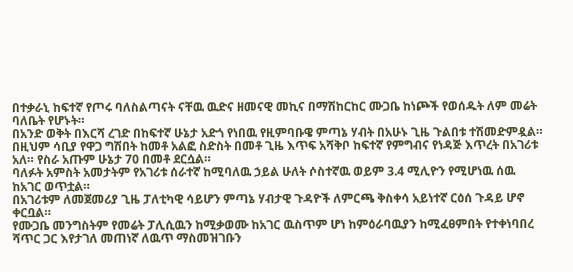በተቃራኒ ከፍተኛ የጦሩ ባለስልጣናት ናቸዉ ዉድና ዘመናዊ መኪና በማሽከርከር ሙጋቤ ከነጮች የወሰዱት ለም መሬት ባለቤት የሆኑት።
በአንድ ወቅት በእርሻ ረገድ በከፍተኛ ሁኔታ አድጎ የነበዉ የዚምባቡዌ ምጣኔ ሃብት በአሁኑ ጊዜ ጉልበቱ ተሽመድምዷል።
በዚህም ሳቢያ የዋጋ ግሽበት ከመቶ አልፎ ስድስት በመቶ ጊዜ እጥፍ አሻቅቦ ከፍተኛ የምግብና የነዳጅ እጥረት በአገሪቱ አለ። የስራ አጡም ሁኔታ 70 በመቶ ደርሷል።
ባለፉት አምስት አመታትም የአገሪቱ ሰራተኛ ከሚባለዉ ኃይል ሁለት ሶስተኛዉ ወይም 3.4 ሚሊዮን የሚሆነዉ ሰዉ ከአገር ወጥቷል።
በአገሪቱም ለመጀመሪያ ጊዜ ፓለቲካዊ ሳይሆን ምጣኔ ሃብታዊ ጉዳዮች ለምርጫ ቅስቀሳ አይነተኛ ርዕሰ ጉዳይ ሆኖ ቀርቧል።
የሙጋቤ መንግስትም የመሬት ፓሊሲዉን ከሚቃወሙ ከአገር ዉስጥም ሆነ ከምዕራባዉያን ከሚፈፀምበት የተቀነባበረ ሻጥር ጋር እየታገለ መጠነኛ ለዉጥ ማስመዝገቡን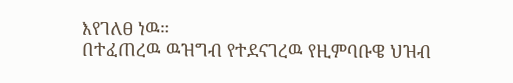እየገለፀ ነዉ።
በተፈጠረዉ ዉዝግብ የተደናገረዉ የዚምባቡዌ ህዝብ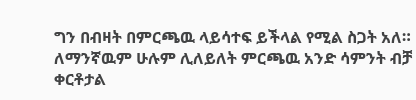ግን በብዛት በምርጫዉ ላይሳተፍ ይችላል የሚል ስጋት አለ።
ለማንኛዉም ሁሉም ሊለይለት ምርጫዉ አንድ ሳምንት ብቻ ቀርቶታል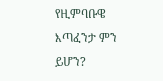የዚምባቡዌ እጣፈንታ ምን ይሆን?